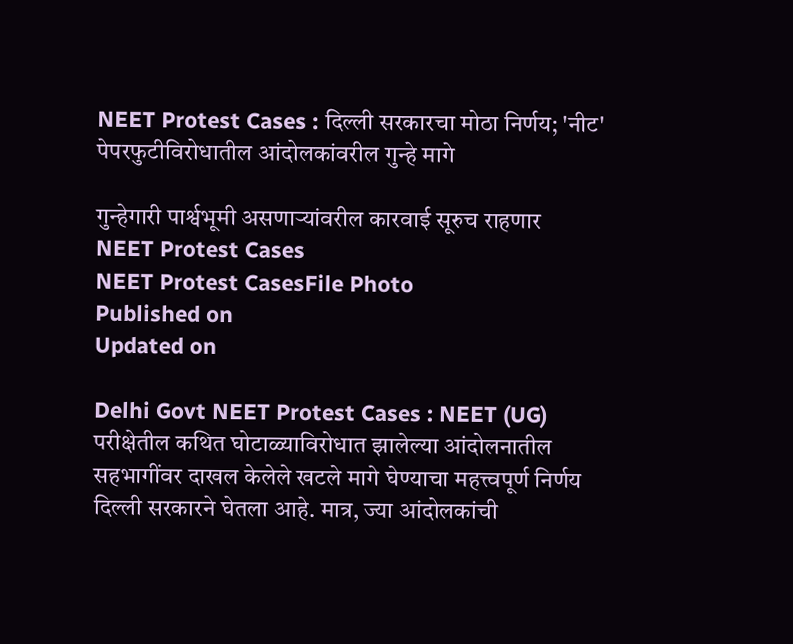NEET Protest Cases : दिल्ली सरकारचा मोठा निर्णय; 'नीट' पेपरफुटीविरोधातील आंदोलकांवरील गुन्हे मागे

गुन्हेगारी पार्श्वभूमी असणाऱ्यांवरील कारवाई सूरुच राहणार
NEET Protest Cases
NEET Protest CasesFile Photo
Published on
Updated on

Delhi Govt NEET Protest Cases : NEET (UG) परीक्षेतील कथित घोटाळ्याविरोधात झालेल्या आंदोलनातील सहभागींवर दाखल केलेले खटले मागे घेण्याचा महत्त्वपूर्ण निर्णय दिल्ली सरकारने घेतला आहे. मात्र, ज्या आंदोलकांची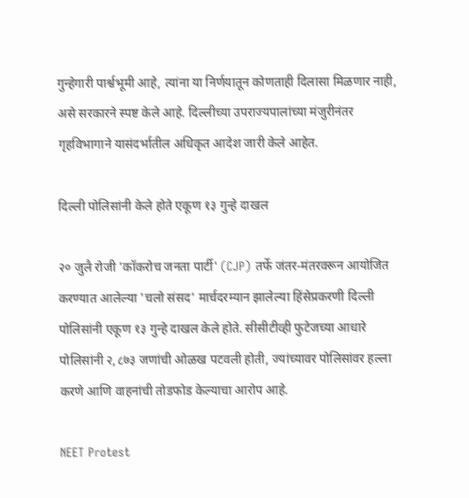गुन्हेगारी पार्श्वभूमी आहे, त्यांना या निर्णयातून कोणताही दिलासा मिळणार नाही, असे सरकारने स्पष्ट केले आहे. दिल्लीच्या उपराज्यपालांच्या मंजुरीनंतर गृहविभागाने यासंदर्भातील अधिकृत आदेश जारी केले आहेत.

दिल्ली पोलिसांनी केले होते एकूण १३ गुन्हे दाखल

२० जुलै रोजी 'कॉकरोच जनता पार्टी' (CJP) तर्फे जंतर-मंतरवरून आयोजित करण्यात आलेल्या 'चलो संसद' मार्चदरम्यान झालेल्या हिंसेप्रकरणी दिल्ली पोलिसांनी एकूण १३ गुन्हे दाखल केले होते. सीसीटीव्ही फुटेजच्या आधारे पोलिसांनी २,८७३ जणांची ओळख पटवली होती, ज्यांच्यावर पोलिसांवर हल्ला करणे आणि वाहनांची तोडफोड केल्याचा आरोप आहे.

NEET Protest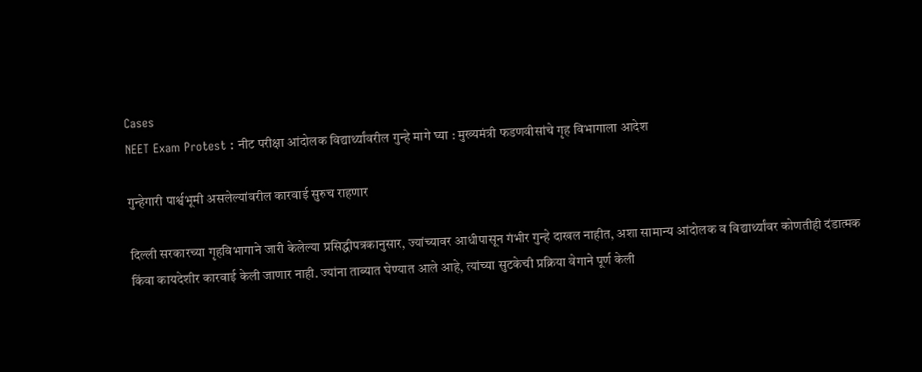Cases
NEET Exam Protest : नीट परीक्षा आंदोलक विद्यार्थ्यांवरील गुन्हे मागे घ्‍या : मुख्‍यमंत्री फडणवीसांचे गृह विभागाला आदेश

गुन्हेगारी पार्श्वभूमी असलेल्यांवरील कारवाई सुरुच राहणार

दिल्ली सरकारच्या गृहविभागाने जारी केलेल्या प्रसिद्धीपत्रकानुसार, ज्यांच्यावर आधीपासून गंभीर गुन्हे दाखल नाहीत, अशा सामान्य आंदोलक व विद्यार्थ्यांवर कोणतीही दंडात्मक किंवा कायदेशीर कारवाई केली जाणार नाही. ज्यांना ताब्यात घेण्यात आले आहे, त्यांच्या सुटकेची प्रक्रिया वेगाने पूर्ण केली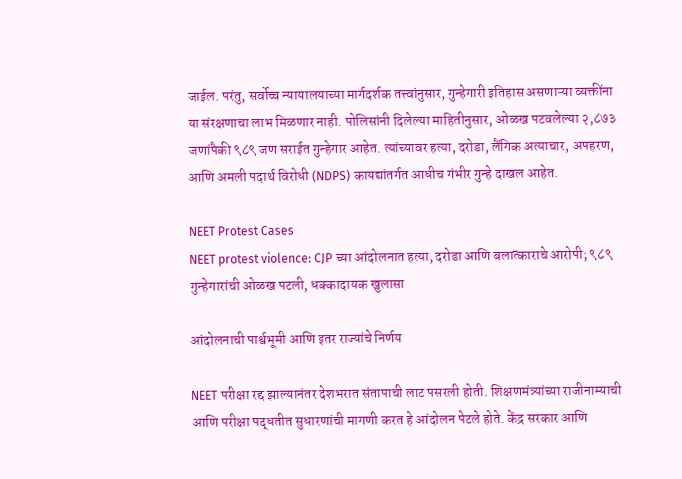जाईल. परंतु, सर्वोच्च न्यायालयाच्या मार्गदर्शक तत्त्वांनुसार, गुन्हेगारी इतिहास असणाऱ्या व्यक्तींना या संरक्षणाचा लाभ मिळणार नाही. पोलिसांनी दिलेल्या माहितीनुसार, ओळख पटवलेल्या २,८७३ जणांपैकी ९८९ जण सराईत गुन्हेगार आहेत. त्यांच्यावर हत्या, दरोडा, लैंगिक अत्याचार, अपहरण, आणि अमली पदार्थ विरोधी (NDPS) कायद्यांतर्गत आधीच गंभीर गुन्हे दाखल आहेत.

NEET Protest Cases
NEET protest violence: CJP च्या आंदोलनात हत्या, दरोडा आणि बलात्काराचे आरोपी; ९८९ गुन्हेगारांची ओळख पटली, धक्कादायक खुलासा

आंदोलनाची पार्श्वभूमी आणि इतर राज्यांचे निर्णय

NEET परीक्षा रद्द झाल्यानंतर देशभरात संतापाची लाट पसरली होती. शिक्षणमंत्र्यांच्या राजीनाम्याची आणि परीक्षा पद्धतीत सुधारणांची मागणी करत हे आंदोलन पेटले होते. केंद्र सरकार आणि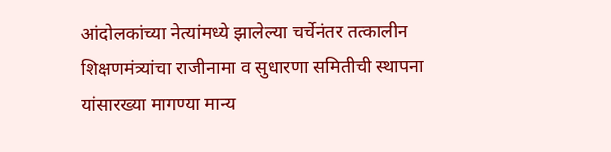आंदोलकांच्या नेत्यांमध्ये झालेल्या चर्चेनंतर तत्कालीन शिक्षणमंत्र्यांचा राजीनामा व सुधारणा समितीची स्थापना यांसारख्या मागण्या मान्य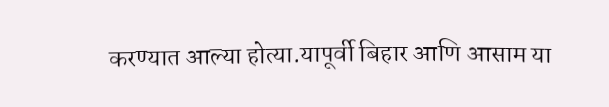करण्यात आल्या होत्या.यापूर्वी बिहार आणि आसाम या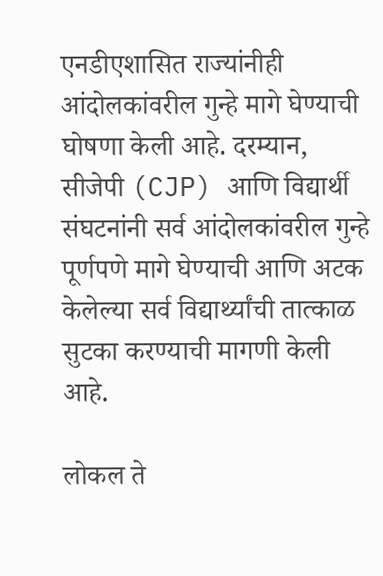एनडीएशासित राज्यांनीही आंदोलकांवरील गुन्हे मागे घेण्याची घोषणा केली आहे. दरम्यान, सीजेपी (CJP) आणि विद्यार्थी संघटनांनी सर्व आंदोलकांवरील गुन्हे पूर्णपणे मागे घेण्याची आणि अटक केलेल्या सर्व विद्यार्थ्यांची तात्काळ सुटका करण्याची मागणी केली आहे.

लोकल ते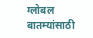ग्लोबल बातम्यांसाठी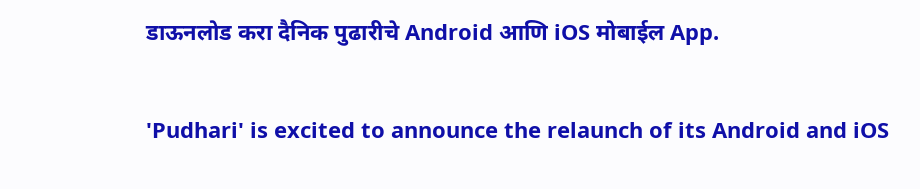डाऊनलोड करा दैनिक पुढारीचे Android आणि iOS मोबाईल App.

'Pudhari' is excited to announce the relaunch of its Android and iOS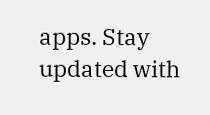apps. Stay updated with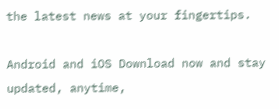the latest news at your fingertips.

Android and iOS Download now and stay updated, anytime,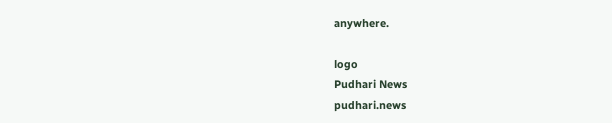anywhere.

logo
Pudhari News
pudhari.news